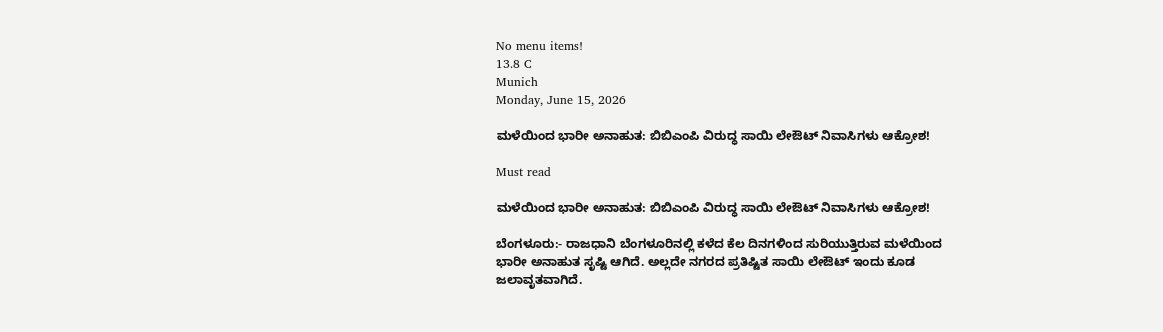No menu items!
13.8 C
Munich
Monday, June 15, 2026

ಮಳೆಯಿಂದ ಭಾರೀ ಅನಾಹುತ: ಬಿಬಿಎಂಪಿ ವಿರುದ್ಧ ಸಾಯಿ ಲೇಔಟ್ ನಿವಾಸಿಗಳು ಆಕ್ರೋಶ!

Must read

ಮಳೆಯಿಂದ ಭಾರೀ ಅನಾಹುತ: ಬಿಬಿಎಂಪಿ ವಿರುದ್ಧ ಸಾಯಿ ಲೇಔಟ್ ನಿವಾಸಿಗಳು ಆಕ್ರೋಶ!

ಬೆಂಗಳೂರು:- ರಾಜಧಾನಿ ಬೆಂಗಳೂರಿನಲ್ಲಿ ಕಳೆದ ಕೆಲ ದಿನಗಳಿಂದ ಸುರಿಯುತ್ತಿರುವ ಮಳೆಯಿಂದ ಭಾರೀ ಅನಾಹುತ ಸೃಷ್ಟಿ ಆಗಿದೆ. ಅಲ್ಲದೇ ನಗರದ ಪ್ರತಿಷ್ಟಿತ ಸಾಯಿ ಲೇಔಟ್ ಇಂದು ಕೂಡ ಜಲಾವೃತವಾಗಿದೆ.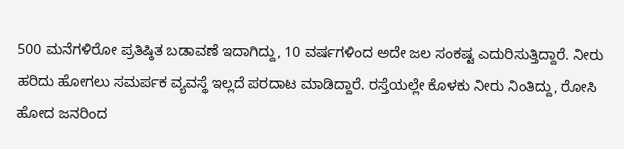500 ಮನೆಗಳಿರೋ ಪ್ರತಿಷ್ಠಿತ ಬಡಾವಣೆ ಇದಾಗಿದ್ದು, 10 ವರ್ಷಗಳಿಂದ ಅದೇ ಜಲ ಸಂಕಷ್ಟ ಎದುರಿಸುತ್ತಿದ್ದಾರೆ. ನೀರು ಹರಿದು ಹೋಗಲು ಸಮರ್ಪಕ ವ್ಯವಸ್ಥೆ ಇಲ್ಲದೆ ಪರದಾಟ ಮಾಡಿದ್ದಾರೆ. ರಸ್ತೆಯಲ್ಲೇ ಕೊಳಕು ನೀರು ನಿಂತಿದ್ದು, ರೋಸಿ ಹೋದ ಜನರಿಂದ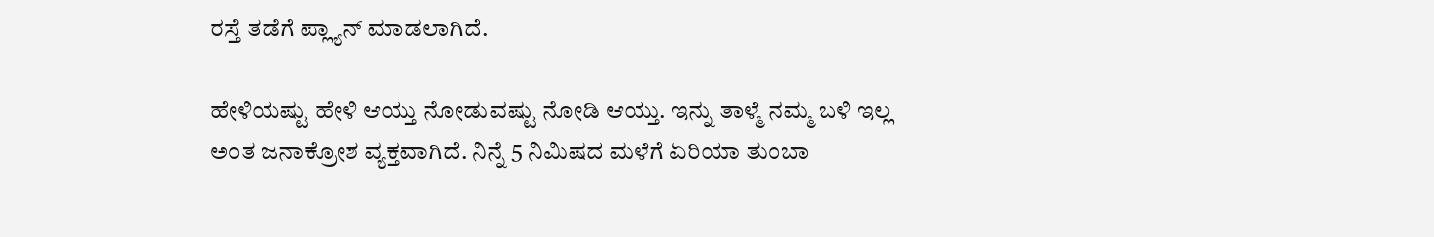ರಸ್ತೆ ತಡೆಗೆ ಪ್ಲ್ಯಾನ್ ಮಾಡಲಾಗಿದೆ.

ಹೇಳಿಯಷ್ಟು ಹೇಳಿ ಆಯ್ತು ನೋಡುವಷ್ಟು ನೋಡಿ ಆಯ್ತು. ಇನ್ನು ತಾಳ್ಮೆ ನಮ್ಮ ಬಳಿ ಇಲ್ಲ ಅಂತ ಜನಾಕ್ರೋಶ ವ್ಯಕ್ತವಾಗಿದೆ. ನಿನ್ನೆ 5 ನಿಮಿಷದ ಮಳೆಗೆ ಏರಿಯಾ ತುಂಬಾ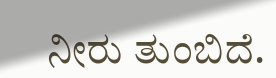ನೀರು ತುಂಬಿದೆ.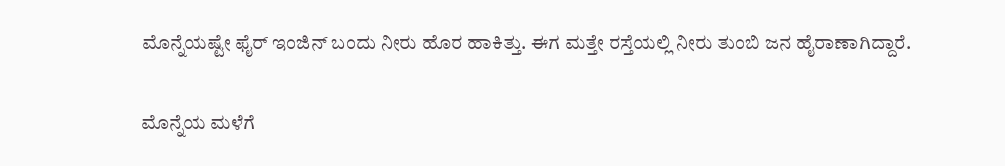ಮೊನ್ನೆಯಷ್ಟೇ ಫೈರ್ ಇಂಜಿನ್ ಬಂದು ನೀರು ಹೊರ ಹಾಕಿತ್ತು. ಈಗ ಮತ್ತೇ ರಸ್ತೆಯಲ್ಲಿ ನೀರು ತುಂಬಿ ಜನ ಹೈರಾಣಾಗಿದ್ದಾರೆ.

ಮೊನ್ನೆಯ ಮಳೆಗೆ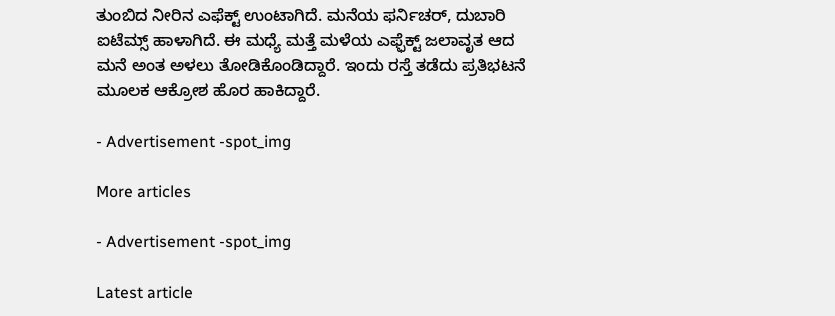ತುಂಬಿದ ನೀರಿನ ಎಫೆಕ್ಟ್ ಉಂಟಾಗಿದೆ. ಮನೆಯ ಫರ್ನಿಚರ್, ದುಬಾರಿ ಐಟೆಮ್ಸ್ ಹಾಳಾಗಿದೆ. ಈ ಮಧ್ಯೆ ಮತ್ತೆ ಮಳೆಯ ಎಫ್ಫೆಕ್ಟ್ ಜಲಾವೃತ ಆದ ಮನೆ ಅಂತ ಅಳಲು ತೋಡಿಕೊಂಡಿದ್ದಾರೆ. ಇಂದು ರಸ್ತೆ ತಡೆದು ಪ್ರತಿಭಟನೆ ಮೂಲಕ ಆಕ್ರೋಶ ಹೊರ ಹಾಕಿದ್ದಾರೆ.

- Advertisement -spot_img

More articles

- Advertisement -spot_img

Latest article